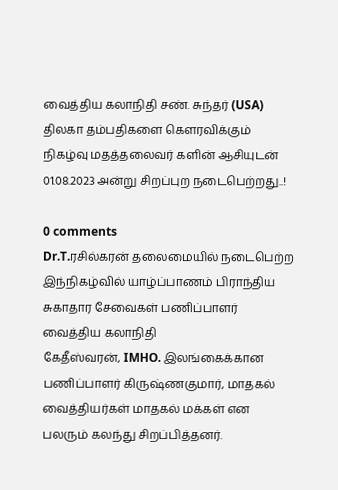வைத்திய கலாநிதி சண். சுந்தர் (USA) திலகா தம்பதிகளை கௌரவிக்கும் நிகழ்வு மதத்தலைவர் களின் ஆசியுடன் 01.08.2023 அன்று சிறப்புற நடைபெற்றது..!

0 comments
Dr.T.ரசில்கரன் தலைமையில் நடைபெற்ற இந்நிகழ்வில் யாழ்ப்பாணம் பிராந்திய சுகாதார சேவைகள் பணிப்பாளர் வைத்திய கலாநிதி
கேதீஸ்வரன், IMHO. இலங்கைக்கான பணிப்பாளர் கிருஷ்ணகுமார், மாதகல் வைத்தியர்கள் மாதகல் மக்கள் என பலரும் கலந்து சிறப்பித்தனர்.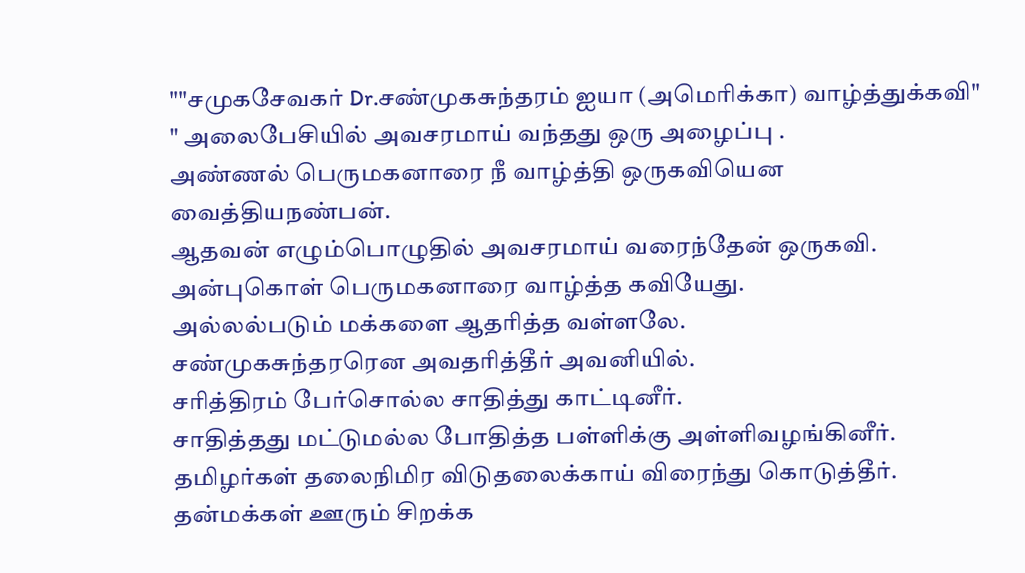""சமுகசேவகர் Dr.சண்முகசுந்தரம் ஐயா (அமெரிக்கா) வாழ்த்துக்கவி"
" அலைபேசியில் அவசரமாய் வந்தது ஒரு அழைப்பு .
அண்ணல் பெருமகனாரை நீ வாழ்த்தி ஒருகவியென வைத்தியநண்பன்.
ஆதவன் எழும்பொழுதில் அவசரமாய் வரைந்தேன் ஒருகவி.
அன்புகொள் பெருமகனாரை வாழ்த்த கவியேது.
அல்லல்படும் மக்களை ஆதரித்த வள்ளலே.
சண்முகசுந்தரரென அவதரித்தீர் அவனியில்.
சரித்திரம் பேர்சொல்ல சாதித்து காட்டினீர்.
சாதித்தது மட்டுமல்ல போதித்த பள்ளிக்கு அள்ளிவழங்கினீர்.
தமிழர்கள் தலைநிமிர விடுதலைக்காய் விரைந்து கொடுத்தீர்.
தன்மக்கள் ஊரும் சிறக்க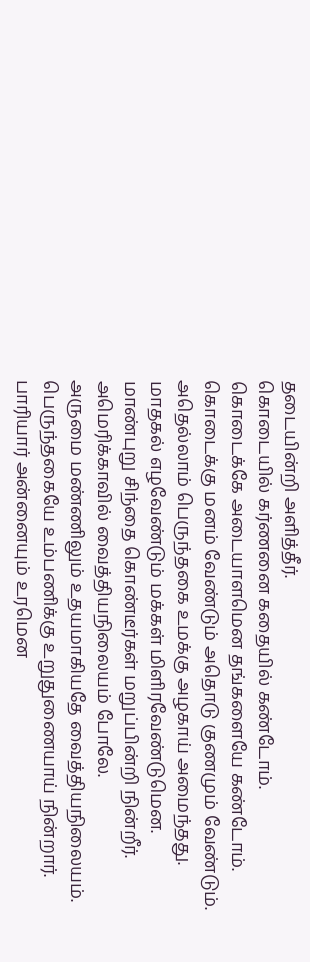தடையின்றி அளித்தீர்.
கொடையில் கர்ணனை கதையில் கண்டோம்.
கொடைக்கே அடையாளமென தங்களையே கண்டோம்.
கொடைக்கு மனம் வேண்டும் அதொடு குணமும் வேண்டும்.
அதெல்லாம் பெருந்தகை உமக்கு அழகாய் அமைந்தது.
மாதகல் எழவேண்டும் மக்கள் மிளிரவேண்டுமென.
மாண்புறு சிந்தை கொண்டீர்கள் மறுப்பின்றி நின்றீர்.
அமெரிக்காவில் வைத்தியநிலையம் போலே.
அருமை மண்ணிலும் உதயமாகியதே வைத்தியநிலையம்.
பெருந்தகையே உம்பணிக்கு உறுதுணையாய் நின்றார்.
பாரியார் அன்னையும் உரமென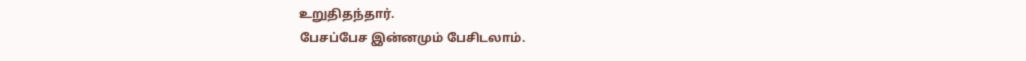உறுதிதந்தார்.
பேசப்பேச இன்னமும் பேசிடலாம்.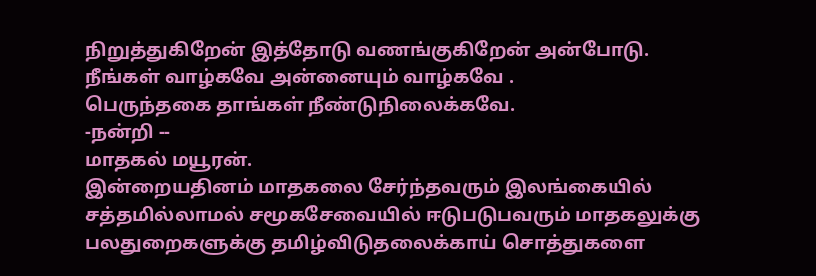நிறுத்துகிறேன் இத்தோடு வணங்குகிறேன் அன்போடு.
நீங்கள் வாழ்கவே அன்னையும் வாழ்கவே .
பெருந்தகை தாங்கள் நீண்டுநிலைக்கவே.
-நன்றி --
மாதகல் மயூரன்.
இன்றையதினம் மாதகலை சேர்ந்தவரும் இலங்கையில் சத்தமில்லாமல் சமூகசேவையில் ஈடுபடுபவரும் மாதகலுக்கு பலதுறைகளுக்கு தமிழ்விடுதலைக்காய் சொத்துகளை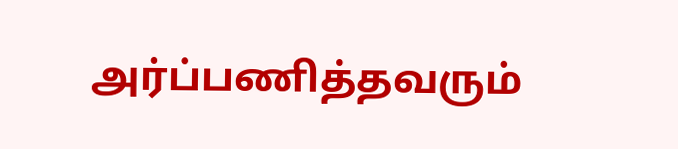அர்ப்பணித்தவரும்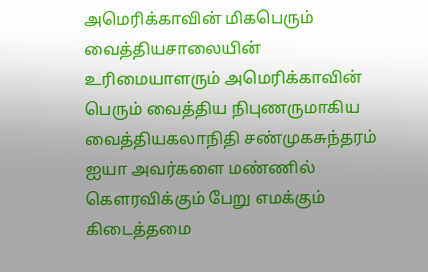அமெரிக்காவின் மிகபெரும் வைத்தியசாலையின் உரிமையாளரும் அமெரிக்காவின் பெரும் வைத்திய நிபுணருமாகிய வைத்தியகலாநிதி சண்முகசுந்தரம் ஐயா அவர்களை மண்ணில் கெளரவிக்கும் பேறு எமக்கும் கிடைத்தமை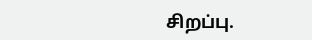சிறப்பு.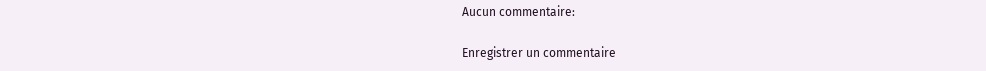Aucun commentaire:

Enregistrer un commentaire